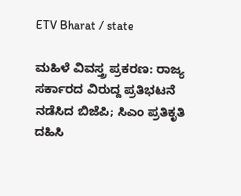ETV Bharat / state

ಮಹಿಳೆ ವಿವಸ್ತ್ರ ಪ್ರಕರಣ: ರಾಜ್ಯ ಸರ್ಕಾರದ ವಿರುದ್ದ ಪ್ರತಿಭಟನೆ ನಡೆಸಿದ ಬಿಜೆಪಿ; ಸಿಎಂ ಪ್ರತಿಕೃತಿ ದಹಿಸಿ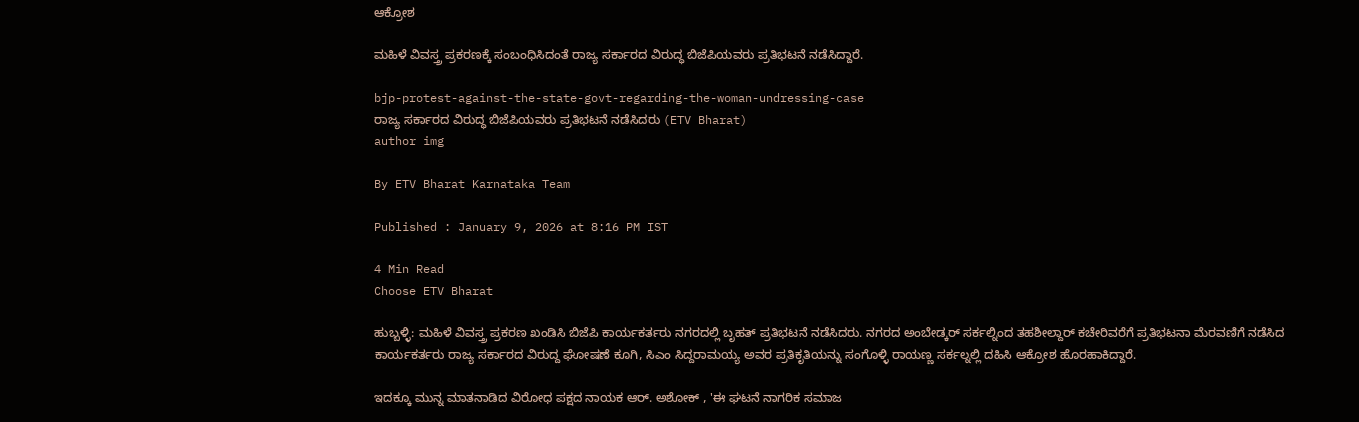ಆಕ್ರೋಶ

ಮಹಿಳೆ ವಿವಸ್ತ್ರ ಪ್ರಕರಣಕ್ಕೆ ಸಂಬಂಧಿಸಿದಂತೆ ರಾಜ್ಯ ಸರ್ಕಾರದ ವಿರುದ್ಧ ಬಿಜೆಪಿಯವರು ಪ್ರತಿಭಟನೆ ನಡೆಸಿದ್ದಾರೆ.

bjp-protest-against-the-state-govt-regarding-the-woman-undressing-case
ರಾಜ್ಯ ಸರ್ಕಾರದ ವಿರುದ್ಧ ಬಿಜೆಪಿಯವರು ಪ್ರತಿಭಟನೆ ನಡೆಸಿದರು (ETV Bharat)
author img

By ETV Bharat Karnataka Team

Published : January 9, 2026 at 8:16 PM IST

4 Min Read
Choose ETV Bharat

ಹುಬ್ಬಳ್ಳಿ: ಮಹಿಳೆ ವಿವಸ್ತ್ರ ಪ್ರಕರಣ ಖಂಡಿಸಿ ಬಿಜೆಪಿ ಕಾರ್ಯಕರ್ತರು ನಗರದಲ್ಲಿ ಬೃಹತ್ ಪ್ರತಿಭಟನೆ ನಡೆಸಿದರು. ನಗರದ ಅಂಬೇಡ್ಕರ್ ಸರ್ಕಲ್ನಿಂದ ತಹಶೀಲ್ದಾರ್ ಕಚೇರಿವರೆಗೆ ಪ್ರತಿಭಟನಾ ಮೆರವಣಿಗೆ ನಡೆಸಿದ ಕಾರ್ಯಕರ್ತರು ರಾಜ್ಯ ಸರ್ಕಾರದ ವಿರುದ್ದ ಘೋಷಣೆ ಕೂಗಿ, ಸಿಎಂ ಸಿದ್ದರಾಮಯ್ಯ ಅವರ ಪ್ರತಿಕೃತಿಯನ್ನು ಸಂಗೊಳ್ಳಿ ರಾಯಣ್ಣ ಸರ್ಕಲ್ನಲ್ಲಿ ದಹಿಸಿ ಆಕ್ರೋಶ ಹೊರಹಾಕಿದ್ದಾರೆ.

ಇದಕ್ಕೂ ಮುನ್ನ ಮಾತನಾಡಿದ ವಿರೋಧ ಪಕ್ಷದ ನಾಯಕ ಆರ್. ಅಶೋಕ್ , 'ಈ ಘಟನೆ ನಾಗರಿಕ ಸಮಾಜ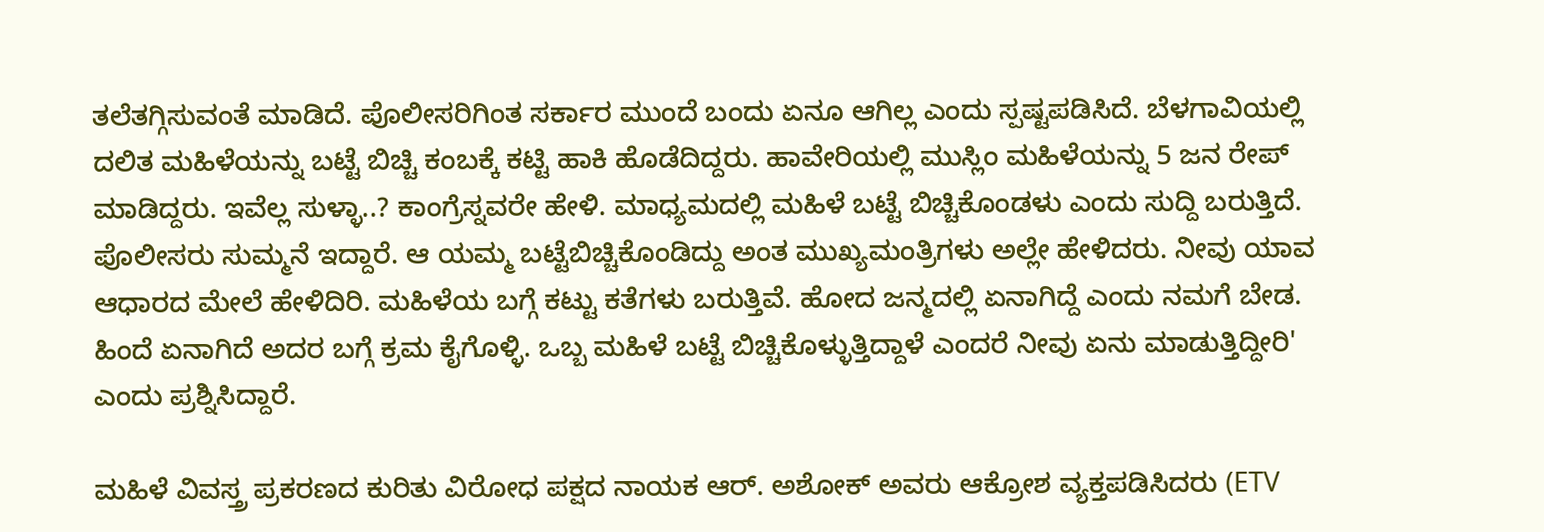ತಲೆತಗ್ಗಿಸುವಂತೆ ಮಾಡಿದೆ. ಪೊಲೀಸರಿಗಿಂತ ಸರ್ಕಾರ ಮುಂದೆ ಬಂದು ಏನೂ ಆಗಿಲ್ಲ ಎಂದು ಸ್ಪಷ್ಟಪಡಿಸಿದೆ. ಬೆಳಗಾವಿಯಲ್ಲಿ ದಲಿತ ಮಹಿಳೆಯನ್ನು ಬಟ್ಟೆ ಬಿಚ್ಚಿ ಕಂಬಕ್ಕೆ ಕಟ್ಟಿ ಹಾಕಿ ಹೊಡೆದಿದ್ದರು. ಹಾವೇರಿಯಲ್ಲಿ ಮುಸ್ಲಿಂ ಮಹಿಳೆಯನ್ನು 5 ಜನ ರೇಪ್ ಮಾಡಿದ್ದರು. ಇವೆಲ್ಲ ಸುಳ್ಳಾ..? ಕಾಂಗ್ರೆಸ್ನವರೇ ಹೇಳಿ. ಮಾಧ್ಯಮದಲ್ಲಿ ಮಹಿಳೆ ಬಟ್ಟೆ ಬಿಚ್ಚಿಕೊಂಡಳು ಎಂದು ಸುದ್ದಿ ಬರುತ್ತಿದೆ. ಪೊಲೀಸರು ಸುಮ್ಮನೆ ಇದ್ದಾರೆ. ಆ ಯಮ್ಮ ಬಟ್ಟೆಬಿಚ್ಚಿಕೊಂಡಿದ್ದು ಅಂತ ಮುಖ್ಯಮಂತ್ರಿಗಳು ಅಲ್ಲೇ ಹೇಳಿದರು. ನೀವು ಯಾವ ಆಧಾರದ ಮೇಲೆ ಹೇಳಿದಿರಿ. ಮಹಿಳೆಯ ಬಗ್ಗೆ ಕಟ್ಟು ಕತೆಗಳು ಬರುತ್ತಿವೆ. ಹೋದ ಜನ್ಮದಲ್ಲಿ ಏನಾಗಿದ್ದೆ ಎಂದು ನಮಗೆ ಬೇಡ. ಹಿಂದೆ ಏನಾಗಿದೆ ಅದರ ಬಗ್ಗೆ ಕ್ರಮ ಕೈಗೊಳ್ಳಿ. ಒಬ್ಬ ಮಹಿಳೆ ಬಟ್ಟೆ ಬಿಚ್ಚಿಕೊಳ್ಳುತ್ತಿದ್ದಾಳೆ ಎಂದರೆ ನೀವು ಏನು ಮಾಡುತ್ತಿದ್ದೀರಿ' ಎಂದು ಪ್ರಶ್ನಿಸಿದ್ದಾರೆ.

ಮಹಿಳೆ ವಿವಸ್ತ್ರ ಪ್ರಕರಣದ ಕುರಿತು ವಿರೋಧ ಪಕ್ಷದ ನಾಯಕ ಆರ್. ಅಶೋಕ್ ಅವರು ಆಕ್ರೋಶ ವ್ಯಕ್ತಪಡಿಸಿದರು (ETV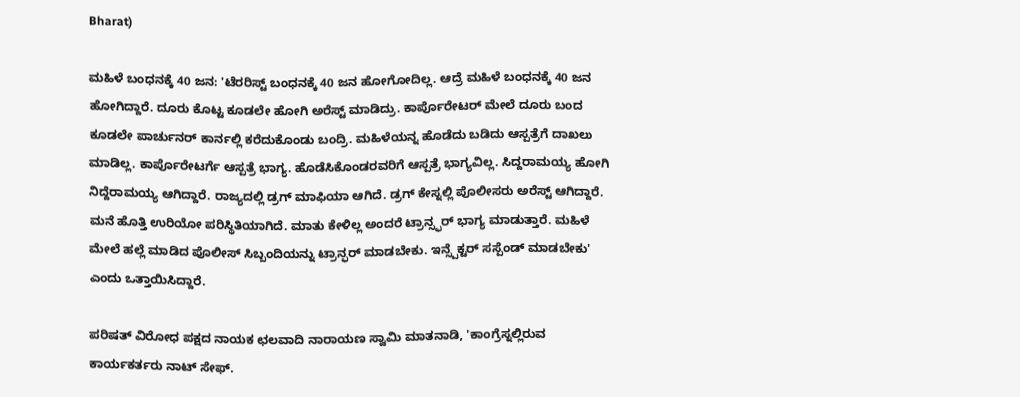Bharat)

ಮಹಿಳೆ ಬಂಧನಕ್ಕೆ 40 ಜನ: 'ಟೆರರಿಸ್ಟ್ ಬಂಧನಕ್ಕೆ 40 ಜನ ಹೋಗೋದಿಲ್ಲ. ಆದ್ರೆ ಮಹಿಳೆ ಬಂಧನಕ್ಕೆ 40 ಜನ ಹೋಗಿದ್ದಾರೆ. ದೂರು ಕೊಟ್ಟ ಕೂಡಲೇ ಹೋಗಿ ಅರೆಸ್ಟ್ ಮಾಡಿದ್ರು. ಕಾರ್ಪೊರೇಟರ್ ಮೇಲೆ ದೂರು ಬಂದ ಕೂಡಲೇ ಪಾರ್ಚುನರ್ ಕಾರ್ನಲ್ಲಿ ಕರೆದುಕೊಂಡು ಬಂದ್ರಿ. ಮಹಿಳೆಯನ್ನ ಹೊಡೆದು ಬಡಿದು ಆಸ್ಪತ್ರೆಗೆ ದಾಖಲು ಮಾಡಿಲ್ಲ. ಕಾರ್ಪೊರೇಟರ್ಗೆ ಆಸ್ಪತ್ರೆ ಭಾಗ್ಯ. ಹೊಡೆಸಿಕೊಂಡರವರಿಗೆ ಆಸ್ಪತ್ರೆ ಭಾಗ್ಯವಿಲ್ಲ. ಸಿದ್ದರಾಮಯ್ಯ ಹೋಗಿ ನಿದ್ದೆರಾಮಯ್ಯ ಆಗಿದ್ದಾರೆ. ರಾಜ್ಯದಲ್ಲಿ ಡ್ರಗ್ ಮಾಫಿಯಾ ಆಗಿದೆ. ಡ್ರಗ್ ಕೇಸ್ನಲ್ಲಿ ಪೊಲೀಸರು ಅರೆಸ್ಟ್ ಆಗಿದ್ದಾರೆ. ಮನೆ ಹೊತ್ತಿ ಉರಿಯೋ ಪರಿಸ್ಥಿತಿಯಾಗಿದೆ. ಮಾತು ಕೇಳಿಲ್ಲ ಅಂದರೆ ಟ್ರಾನ್ಸ್ಫರ್ ಭಾಗ್ಯ ಮಾಡುತ್ತಾರೆ. ಮಹಿಳೆ ಮೇಲೆ ಹಲ್ಲೆ ಮಾಡಿದ ಪೊಲೀಸ್ ಸಿಬ್ಬಂದಿಯನ್ನು ಟ್ರಾನ್ಫರ್ ಮಾಡಬೇಕು. ಇನ್ಸ್ಪೆಕ್ಟರ್ ಸಸ್ಪೆಂಡ್ ಮಾಡಬೇಕು' ಎಂದು ಒತ್ತಾಯಿಸಿದ್ದಾರೆ.

ಪರಿಷತ್ ವಿರೋಧ ಪಕ್ಷದ ‌ನಾಯಕ ಛಲವಾದಿ ನಾರಾಯಣ ಸ್ವಾಮಿ ಮಾತನಾಡಿ, 'ಕಾಂಗ್ರೆಸ್ನಲ್ಲಿರುವ ಕಾರ್ಯಕರ್ತರು ನಾಟ್ ಸೇಫ್.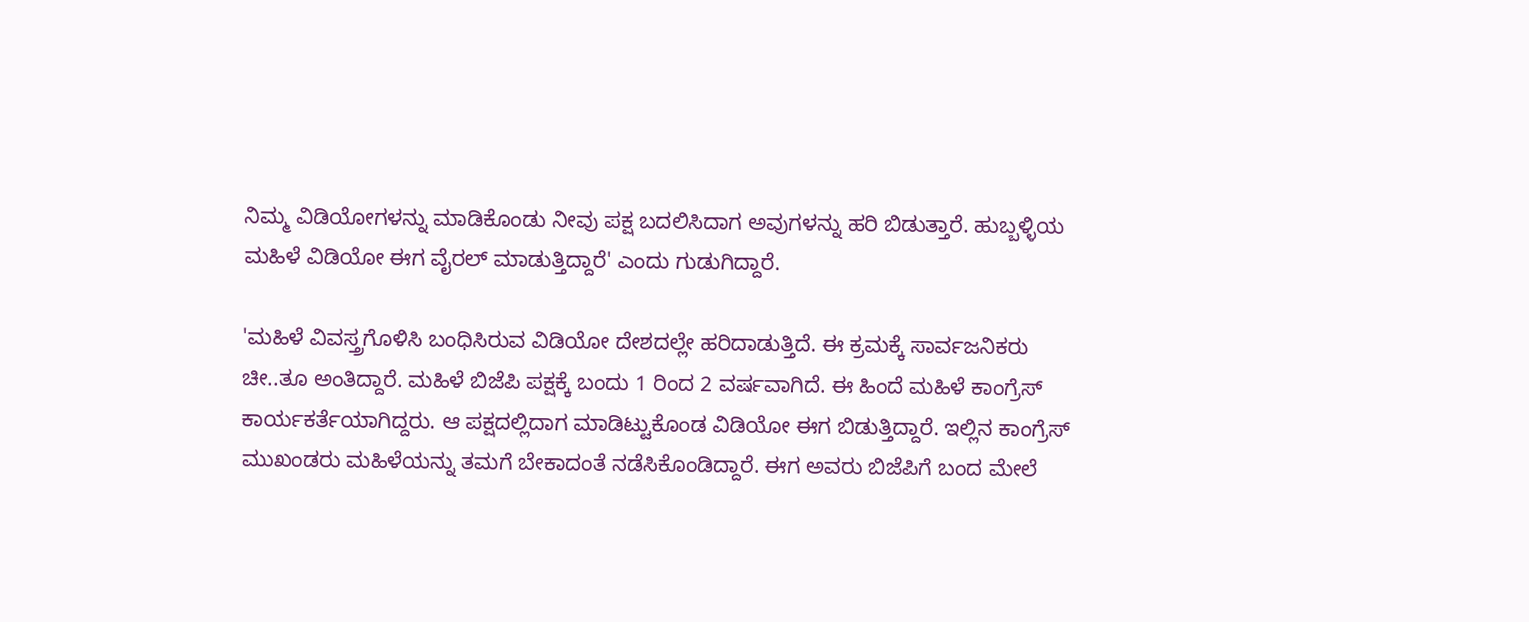ನಿಮ್ಮ ವಿಡಿಯೋಗಳನ್ನು ಮಾಡಿಕೊಂಡು ನೀವು ಪಕ್ಷ ಬದಲಿಸಿದಾಗ ಅವುಗಳನ್ನು ಹರಿ ಬಿಡುತ್ತಾರೆ. ಹುಬ್ಬಳ್ಳಿಯ ಮಹಿಳೆ ವಿಡಿಯೋ ಈಗ ವೈರಲ್ ಮಾಡುತ್ತಿದ್ದಾರೆ' ಎಂದು ಗುಡುಗಿದ್ದಾರೆ.

'ಮಹಿಳೆ ವಿವಸ್ತ್ರಗೊಳಿಸಿ ಬಂಧಿಸಿರುವ ವಿಡಿಯೋ ದೇಶದಲ್ಲೇ ಹರಿದಾಡುತ್ತಿದೆ. ಈ ಕ್ರಮಕ್ಕೆ ಸಾರ್ವಜನಿಕರು ಚೀ..ತೂ ಅಂತಿದ್ದಾರೆ. ಮಹಿಳೆ ಬಿಜೆಪಿ ಪಕ್ಷಕ್ಕೆ ಬಂದು 1 ರಿಂದ 2 ವರ್ಷವಾಗಿದೆ. ಈ ಹಿಂದೆ ಮಹಿಳೆ ಕಾಂಗ್ರೆಸ್ ಕಾರ್ಯಕರ್ತೆಯಾಗಿದ್ದರು. ಆ ಪಕ್ಷದಲ್ಲಿದಾಗ ಮಾಡಿಟ್ಟುಕೊಂಡ ವಿಡಿಯೋ ಈಗ ಬಿಡುತ್ತಿದ್ದಾರೆ. ಇಲ್ಲಿನ ಕಾಂಗ್ರೆಸ್ ಮುಖಂಡರು ಮಹಿಳೆಯನ್ನು ತಮಗೆ ಬೇಕಾದಂತೆ ನಡೆಸಿಕೊಂಡಿದ್ದಾರೆ. ಈಗ ಅವರು ಬಿಜೆಪಿಗೆ ಬಂದ ಮೇಲೆ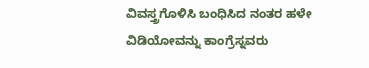ವಿವಸ್ತ್ರಗೊಳಿಸಿ ಬಂಧಿಸಿದ ನಂತರ ಹಳೇ ವಿಡಿಯೋವನ್ನು ಕಾಂಗ್ರೆಸ್ನವರು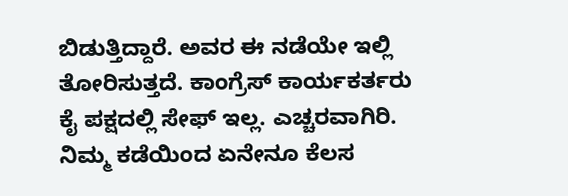ಬಿಡುತ್ತಿದ್ದಾರೆ. ಅವರ ಈ ನಡೆಯೇ ಇಲ್ಲಿ ತೋರಿಸುತ್ತದೆ. ಕಾಂಗ್ರೆಸ್ ಕಾರ್ಯಕರ್ತರು ಕೈ ಪಕ್ಷದಲ್ಲಿ ಸೇಫ್ ಇಲ್ಲ. ಎಚ್ಚರವಾಗಿರಿ. ನಿಮ್ಮ ಕಡೆಯಿಂದ ಏನೇನೂ ಕೆಲಸ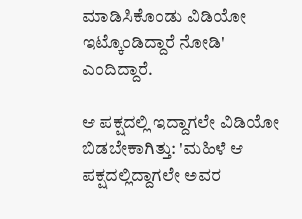ಮಾಡಿಸಿಕೊಂಡು ವಿಡಿಯೋ ಇಟ್ಕೊಂಡಿದ್ದಾರೆ ನೋಡಿ' ಎಂದಿದ್ದಾರೆ.

ಆ ಪಕ್ಷದಲ್ಲಿ ಇದ್ದಾಗಲೇ ವಿಡಿಯೋ ಬಿಡಬೇಕಾಗಿತ್ತು: 'ಮಹಿಳೆ ಆ ಪಕ್ಷದಲ್ಲಿದ್ದಾಗಲೇ ಅವರ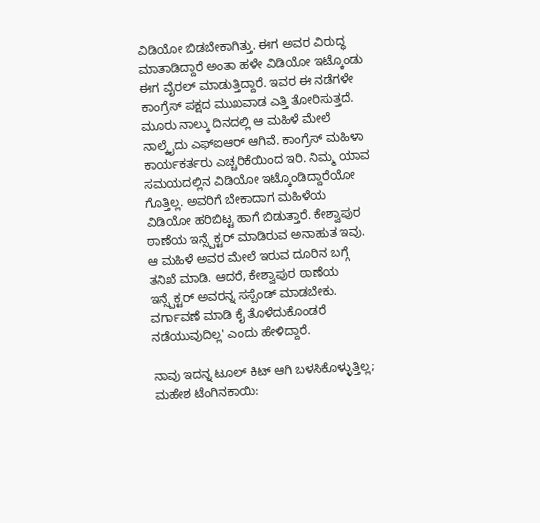ವಿಡಿಯೋ ಬಿಡಬೇಕಾಗಿತ್ತು. ಈಗ ಅವರ ವಿರುದ್ಧ ಮಾತಾಡಿದ್ದಾರೆ ಅಂತಾ ಹಳೇ ವಿಡಿಯೋ ಇಟ್ಕೊಂಡು ಈಗ ವೈರಲ್ ಮಾಡುತ್ತಿದ್ದಾರೆ. ಇವರ ಈ ನಡೆಗಳೇ ಕಾಂಗ್ರೆಸ್ ಪಕ್ಷದ ಮುಖವಾಡ ಎತ್ತಿ ತೋರಿಸುತ್ತದೆ. ಮೂರು ನಾಲ್ಕು ದಿನದಲ್ಲಿ ಆ ಮಹಿಳೆ ಮೇಲೆ ನಾಲ್ಕೈದು ಎಫ್ಐಆರ್ ಆಗಿವೆ. ಕಾಂಗ್ರೆಸ್ ಮಹಿಳಾ ಕಾರ್ಯಕರ್ತರು ಎಚ್ಚರಿಕೆಯಿಂದ ಇರಿ. ನಿಮ್ಮ ಯಾವ ಸಮಯದಲ್ಲಿನ ವಿಡಿಯೋ ಇಟ್ಕೊಂಡಿದ್ದಾರೆಯೋ ಗೊತ್ತಿಲ್ಲ. ಅವರಿಗೆ ಬೇಕಾದಾಗ ಮಹಿಳೆಯ ವಿಡಿಯೋ ಹರಿಬಿಟ್ಟ ಹಾಗೆ ಬಿಡುತ್ತಾರೆ. ಕೇಶ್ವಾಪುರ ಠಾಣೆಯ ಇನ್ಸ್ಪೆಕ್ಟರ್ ಮಾಡಿರುವ ಅನಾಹುತ ಇವು. ಆ ಮಹಿಳೆ ಅವರ ಮೇಲೆ ಇರುವ ದೂರಿನ ಬಗ್ಗೆ ತನಿಖೆ ಮಾಡಿ. ಆದರೆ, ಕೇಶ್ವಾಪುರ ಠಾಣೆಯ ಇನ್ಸ್ಪೆಕ್ಟರ್ ಅವರನ್ನ ಸಸ್ಪೆಂಡ್ ಮಾಡಬೇಕು. ವರ್ಗಾವಣೆ ಮಾಡಿ ಕೈ ತೊಳೆದುಕೊಂಡರೆ ನಡೆಯುವುದಿಲ್ಲ' ಎಂದು ಹೇಳಿದ್ದಾರೆ.

ನಾವು ಇದನ್ನ ಟೂಲ್ ಕಿಟ್ ಆಗಿ ಬಳಸಿಕೊಳ್ಳುತ್ತಿಲ್ಲ; ಮಹೇಶ ಟೆಂಗಿನಕಾಯಿ: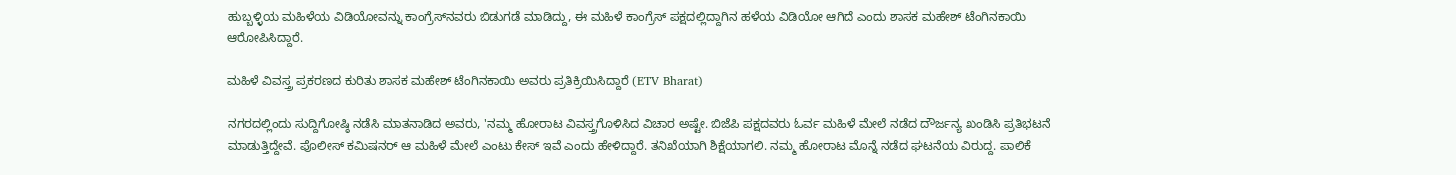ಹುಬ್ಬಳ್ಳಿಯ ಮಹಿಳೆಯ ವಿಡಿಯೋವನ್ನು ಕಾಂಗ್ರೆಸ್‌ನವರು ಬಿಡುಗಡೆ ಮಾಡಿದ್ದು, ಈ ಮಹಿಳೆ ಕಾಂಗ್ರೆಸ್ ಪಕ್ಷದಲ್ಲಿದ್ದಾಗಿನ ಹಳೆಯ ವಿಡಿಯೋ ಆಗಿದೆ ಎಂದು ಶಾಸಕ ಮಹೇಶ್ ಟೆಂಗಿನಕಾಯಿ ಆರೋಪಿಸಿದ್ದಾರೆ.

ಮಹಿಳೆ ವಿವಸ್ತ್ರ ಪ್ರಕರಣದ ಕುರಿತು ಶಾಸಕ ಮಹೇಶ್ ಟೆಂಗಿನಕಾಯಿ ಅವರು ಪ್ರತಿಕ್ರಿಯಿಸಿದ್ದಾರೆ (ETV Bharat)

ನಗರದಲ್ಲಿಂದು ಸುದ್ದಿಗೋಷ್ಠಿ ನಡೆಸಿ ಮಾತನಾಡಿದ ಅವರು, 'ನಮ್ಮ ಹೋರಾಟ ವಿವಸ್ತ್ರಗೊಳಿಸಿದ ವಿಚಾರ ಅಷ್ಟೇ. ಬಿಜೆಪಿ ಪಕ್ಷದವರು ಓರ್ವ ಮಹಿಳೆ ಮೇಲೆ ನಡೆದ ದೌರ್ಜನ್ಯ ‌ಖಂಡಿಸಿ ಪ್ರತಿಭಟನೆ ಮಾಡುತ್ತಿದ್ದೇವೆ. ಪೊಲೀಸ್ ಕಮಿಷನರ್ ಆ ಮಹಿಳೆ ಮೇಲೆ ಎಂಟು ಕೇಸ್ ಇವೆ ಎಂದು ಹೇಳಿದ್ದಾರೆ. ತನಿಖೆಯಾಗಿ ಶಿಕ್ಷೆಯಾಗಲಿ. ನಮ್ಮ ಹೋರಾಟ ಮೊನ್ನೆ ನಡೆದ ಘಟನೆಯ ವಿರುದ್ದ. ಪಾಲಿಕೆ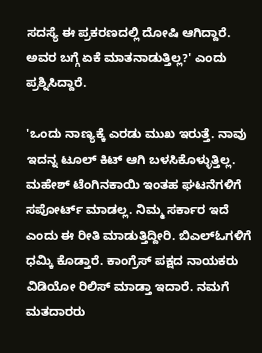ಸದಸ್ಯೆ ಈ ಪ್ರಕರಣದಲ್ಲಿ ದೋಷಿ ಆಗಿದ್ದಾರೆ. ಅವರ ಬಗ್ಗೆ ಏಕೆ ಮಾತನಾಡುತ್ತಿಲ್ಲ?' ಎಂದು ಪ್ರಶ್ನಿಸಿದ್ದಾರೆ.

'ಒಂದು ನಾಣ್ಯಕ್ಕೆ ಎರಡು ಮುಖ ಇರುತ್ತೆ. ನಾವು ಇದನ್ನ ಟೂಲ್ ಕಿಟ್ ಆಗಿ ಬಳಸಿಕೊಳ್ಳುತ್ತಿಲ್ಲ. ಮಹೇಶ್ ಟೆಂಗಿನಕಾಯಿ ಇಂತಹ ಘಟನೆಗಳಿಗೆ ಸಪೋರ್ಟ್ ಮಾಡಲ್ಲ. ನಿಮ್ಮ ಸರ್ಕಾರ ಇದೆ ಎಂದು ಈ ರೀತಿ ಮಾಡುತ್ತಿದ್ದೀರಿ. ಬಿಎಲ್ಓಗಳಿಗೆ ಧಮ್ಕಿ ಕೊಡ್ತಾರೆ. ಕಾಂಗ್ರೆಸ್ ಪಕ್ಷದ ನಾಯಕರು ವಿಡಿಯೋ ರಿಲಿಸ್ ಮಾಡ್ತಾ ಇದಾರೆ. ನಮಗೆ ಮತದಾರರು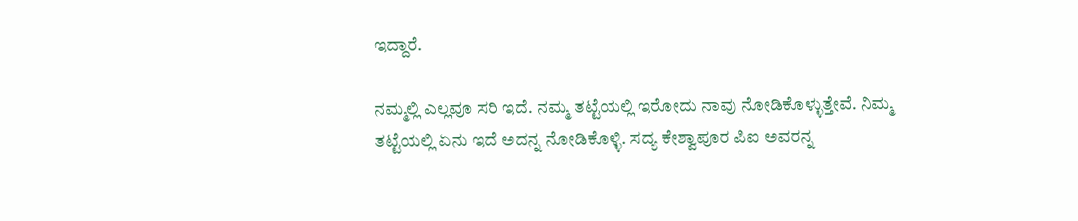ಇದ್ದಾರೆ.

ನಮ್ಮಲ್ಲಿ ಎಲ್ಲವೂ ಸರಿ ಇದೆ. ನಮ್ಮ ತಟ್ಟೆಯಲ್ಲಿ ಇರೋದು ನಾವು ನೋಡಿಕೊಳ್ಳುತ್ತೇವೆ‌. ನಿಮ್ಮ ತಟ್ಟೆಯಲ್ಲಿ ಏನು ಇದೆ ಅದನ್ನ ನೋಡಿಕೊಳ್ಳಿ. ಸದ್ಯ ಕೇಶ್ವಾಪೂರ ಪಿಐ ಅವರನ್ನ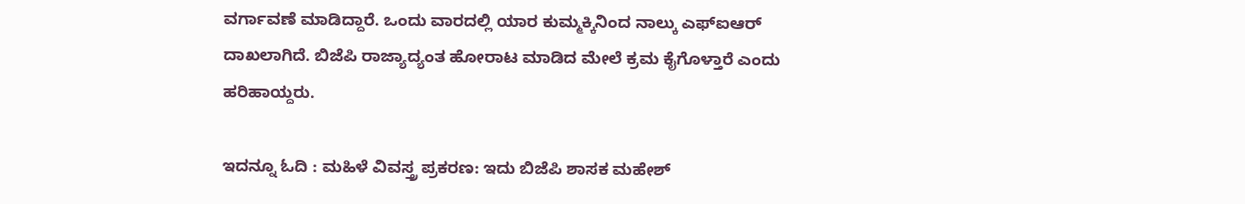ವರ್ಗಾವಣೆ ಮಾಡಿದ್ದಾರೆ. ಒಂದು ವಾರದಲ್ಲಿ ಯಾರ ಕುಮ್ಮಕ್ಕಿನಿಂದ ನಾಲ್ಕು ಎಫ್ಐಆರ್ ದಾಖಲಾಗಿದೆ. ಬಿಜೆಪಿ ರಾಜ್ಯಾದ್ಯಂತ ಹೋರಾಟ ಮಾಡಿದ ಮೇಲೆ ಕ್ರಮ ಕೈಗೊಳ್ತಾರೆ ಎಂದು ಹರಿಹಾಯ್ದರು.

ಇದನ್ನೂ ಓದಿ : ಮಹಿಳೆ ವಿವಸ್ತ್ರ ‌ಪ್ರಕರಣ: ಇದು ಬಿಜೆಪಿ ಶಾಸಕ ಮಹೇಶ್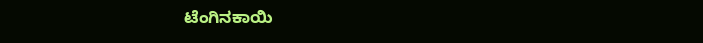ಟೆಂಗಿನಕಾಯಿ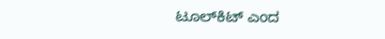ಟೂಲ್‌ಕಿಟ್ ಎಂದ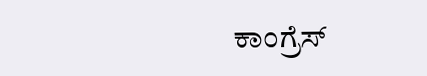ಕಾಂಗ್ರೆಸ್